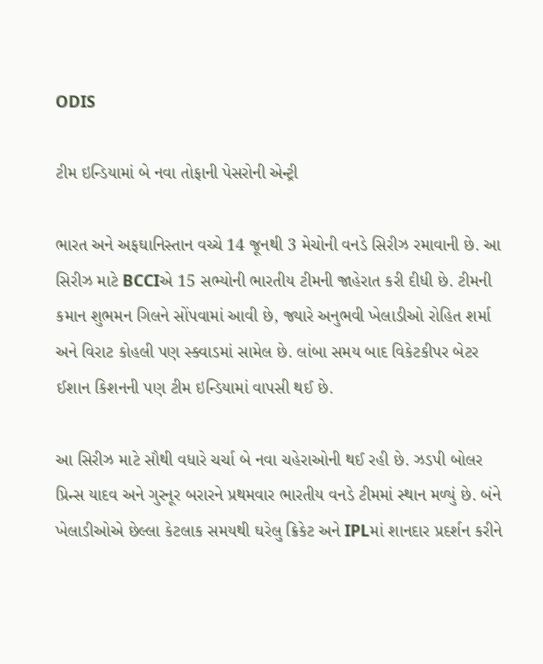ODIS

ટીમ ઇન્ડિયામાં બે નવા તોફાની પેસરોની એન્ટ્રી

ભારત અને અફઘાનિસ્તાન વચ્ચે 14 જૂનથી 3 મેચોની વનડે સિરીઝ રમાવાની છે. આ સિરીઝ માટે BCCIએ 15 સભ્યોની ભારતીય ટીમની જાહેરાત કરી દીધી છે. ટીમની કમાન શુભમન ગિલને સોંપવામાં આવી છે, જ્યારે અનુભવી ખેલાડીઓ રોહિત શર્મા અને વિરાટ કોહલી પણ સ્ક્વાડમાં સામેલ છે. લાંબા સમય બાદ વિકેટકીપર બેટર ઈશાન કિશનની પણ ટીમ ઇન્ડિયામાં વાપસી થઈ છે.

આ સિરીઝ માટે સૌથી વધારે ચર્ચા બે નવા ચહેરાઓની થઈ રહી છે. ઝડપી બોલર પ્રિન્સ યાદવ અને ગુરનૂર બરારને પ્રથમવાર ભારતીય વનડે ટીમમાં સ્થાન મળ્યું છે. બંને ખેલાડીઓએ છેલ્લા કેટલાક સમયથી ઘરેલુ ક્રિકેટ અને IPLમાં શાનદાર પ્રદર્શન કરીને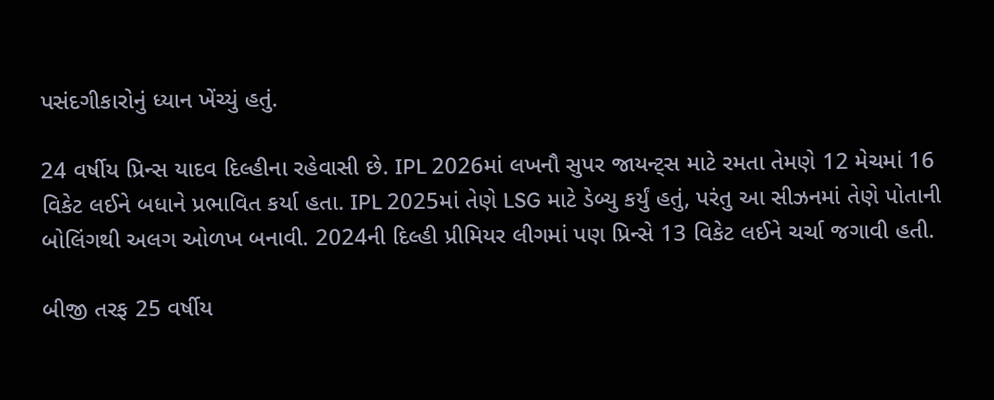પસંદગીકારોનું ધ્યાન ખેંચ્યું હતું.

24 વર્ષીય પ્રિન્સ યાદવ દિલ્હીના રહેવાસી છે. IPL 2026માં લખનૌ સુપર જાયન્ટ્સ માટે રમતા તેમણે 12 મેચમાં 16 વિકેટ લઈને બધાને પ્રભાવિત કર્યા હતા. IPL 2025માં તેણે LSG માટે ડેબ્યુ કર્યું હતું, પરંતુ આ સીઝનમાં તેણે પોતાની બોલિંગથી અલગ ઓળખ બનાવી. 2024ની દિલ્હી પ્રીમિયર લીગમાં પણ પ્રિન્સે 13 વિકેટ લઈને ચર્ચા જગાવી હતી.

બીજી તરફ 25 વર્ષીય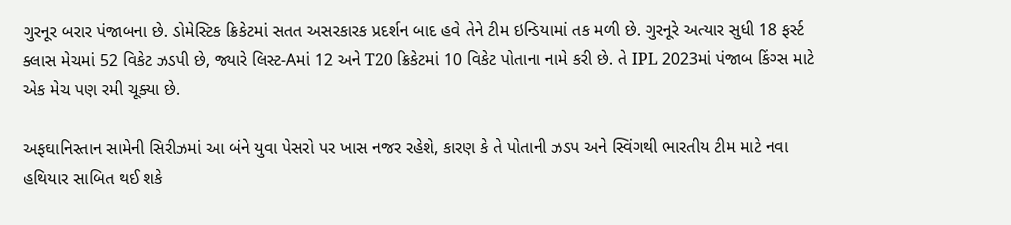ગુરનૂર બરાર પંજાબના છે. ડોમેસ્ટિક ક્રિકેટમાં સતત અસરકારક પ્રદર્શન બાદ હવે તેને ટીમ ઇન્ડિયામાં તક મળી છે. ગુરનૂરે અત્યાર સુધી 18 ફર્સ્ટ ક્લાસ મેચમાં 52 વિકેટ ઝડપી છે, જ્યારે લિસ્ટ-Aમાં 12 અને T20 ક્રિકેટમાં 10 વિકેટ પોતાના નામે કરી છે. તે IPL 2023માં પંજાબ કિંગ્સ માટે એક મેચ પણ રમી ચૂક્યા છે.

અફઘાનિસ્તાન સામેની સિરીઝમાં આ બંને યુવા પેસરો પર ખાસ નજર રહેશે, કારણ કે તે પોતાની ઝડપ અને સ્વિંગથી ભારતીય ટીમ માટે નવા હથિયાર સાબિત થઈ શકે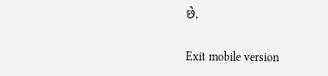છે.

Exit mobile version